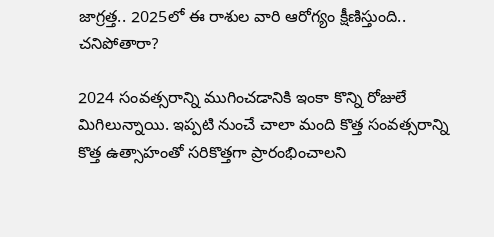జాగ్రత్త.. 2025లో ఈ రాశుల వారి ఆరోగ్యం క్షీణిస్తుంది.. చనిపోతారా?

2024 సంవత్సరాన్ని ముగించడానికి ఇంకా కొన్ని రోజులే మిగిలున్నాయి. ఇప్పటి నుంచే చాలా మంది కొత్త సంవత్సరాన్ని కొత్త ఉత్సాహంతో సరికొత్తగా ప్రారంభించాలని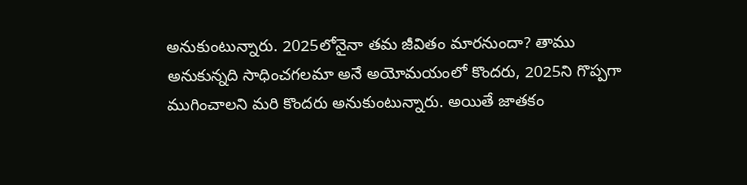అనుకుంటున్నారు. 2025లోనైనా తమ జీవితం మారనుందా? తాము అనుకున్నది సాధించగలమా అనే అయోమయంలో కొందరు, 2025ని గొప్పగా ముగించాలని మరి కొందరు అనుకుంటున్నారు. అయితే జాతకం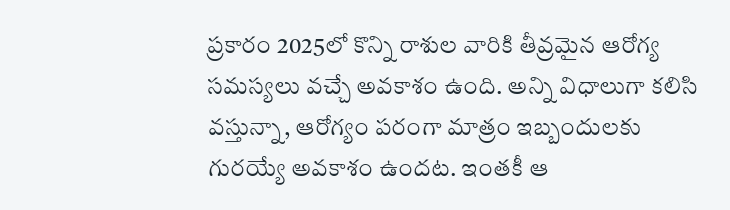ప్రకారం 2025లో కొన్ని రాశుల వారికి తీవ్రమైన ఆరోగ్య సమస్యలు వచ్చే అవకాశం ఉంది. అన్ని విధాలుగా కలిసి వస్తున్నా, ఆరోగ్యం పరంగా మాత్రం ఇబ్బందులకు గురయ్యే అవకాశం ఉందట. ఇంతకీ ఆ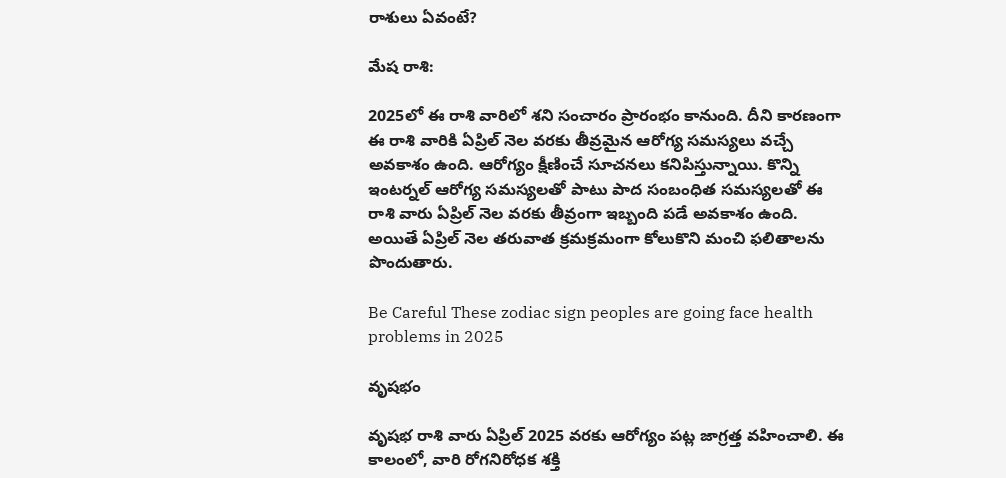రాశులు ఏవంటే?

మేష రాశి:

2025లో ఈ రాశి వారిలో శని సంచారం ప్రారంభం కానుంది. దీని కారణంగా ఈ రాశి వారికి ఏప్రిల్ నెల వరకు తీవ్రమైన ఆరోగ్య సమస్యలు వచ్చే అవకాశం ఉంది. ఆరోగ్యం క్షీణించే సూచనలు కనిపిస్తున్నాయి. కొన్ని ఇంటర్నల్ ఆరోగ్య సమస్యలతో పాటు పాద సంబంధిత సమస్యలతో ఈ రాశి వారు ఏప్రిల్ నెల వరకు తీవ్రంగా ఇబ్బంది పడే అవకాశం ఉంది. అయితే ఏప్రిల్ నెల తరువాత క్రమక్రమంగా కోలుకొని మంచి ఫలితాలను పొందుతారు.

Be Careful These zodiac sign peoples are going face health problems in 2025

వృషభం

వృషభ రాశి వారు ఏప్రిల్ 2025 వరకు ఆరోగ్యం పట్ల జాగ్రత్త వహించాలి. ఈ కాలంలో, వారి రోగనిరోధక శక్తి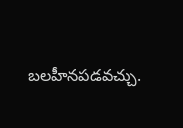బలహీనపడవచ్చు.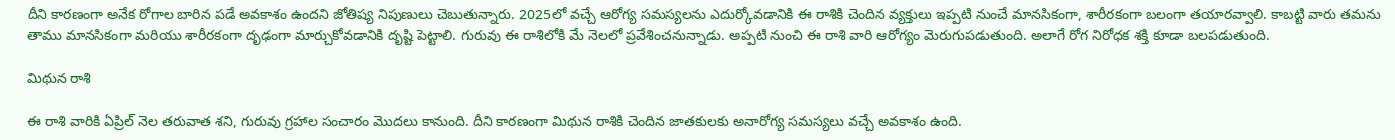దీని కారణంగా అనేక రోగాల బారిన పడే అవకాశం ఉందని జోతిష్య నిపుణులు చెబుతున్నారు. 2025లో వచ్చే ఆరోగ్య సమస్యలను ఎదుర్కోవడానికి ఈ రాశికి చెందిన వ్యక్తులు ఇప్పటి నుంచే మానసికంగా, శారీరకంగా బలంగా తయారవ్వాలి. కాబట్టి వారు తమను తాము మానసికంగా మరియు శారీరకంగా దృఢంగా మార్చుకోవడానికి దృష్టి పెట్టాలి. గురువు ఈ రాశిలోకి మే నెలలో ప్రవేశించనున్నాడు. అప్పటి నుంచి ఈ రాశి వారి ఆరోగ్యం మెరుగుపడుతుంది. అలాగే రోగ నిరోధక శక్తి కూడా బలపడుతుంది.

మిథున రాశి

ఈ రాశి వారికి ఏప్రిల్ నెల తరువాత శని, గురువు గ్రహాల సంచారం మొదలు కానుంది. దీని కారణంగా మిథున రాశికి చెందిన జాతకులకు అనారోగ్య సమస్యలు వచ్చే అవకాశం ఉంది.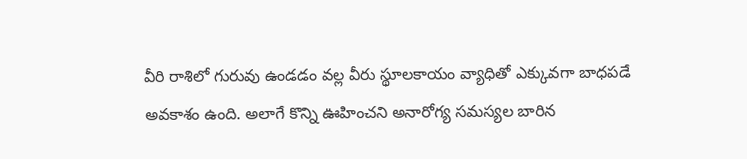వీరి రాశిలో గురువు ఉండడం వల్ల వీరు స్థూలకాయం వ్యాధితో ఎక్కువగా బాధపడే అవకాశం ఉంది. అలాగే కొన్ని ఊహించని అనారోగ్య సమస్యల బారిన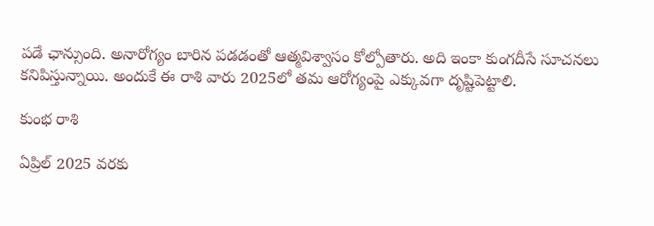పడే ఛాన్సుంది. అనారోగ్యం బారిన పడడంతో ఆత్మవిశ్వాసం కోల్పోతారు. అది ఇంకా కుంగదీసే సూచనలు కనిపిస్తున్నాయి. అందుకే ఈ రాశి వారు 2025లో తమ ఆరోగ్యంపై ఎక్కువగా దృష్టిపెట్టాలి.

కుంభ రాశి

ఏప్రిల్ 2025 వరకు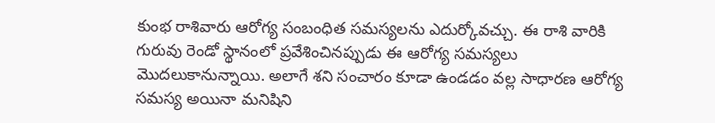కుంభ రాశివారు ఆరోగ్య సంబంధిత సమస్యలను ఎదుర్కోవచ్చు. ఈ రాశి వారికి గురువు రెండో స్థానంలో ప్రవేశించినప్పుడు ఈ ఆరోగ్య సమస్యలు మొదలుకానున్నాయి. అలాగే శని సంచారం కూడా ఉండడం వల్ల సాధారణ ఆరోగ్య సమస్య అయినా మనిషిని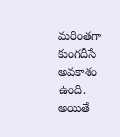మరింతగా కుంగదీసే అవకాశం ఉంది. అయితే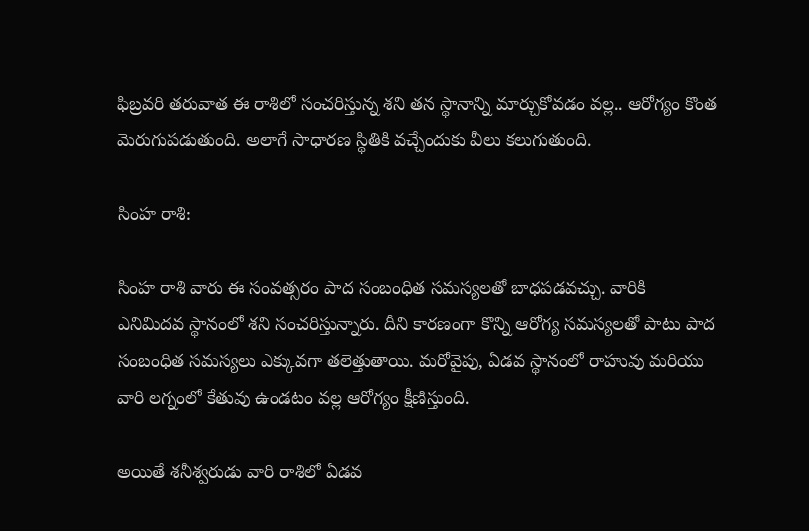ఫిబ్రవరి తరువాత ఈ రాశిలో సంచరిస్తున్న శని తన స్థానాన్ని మార్చుకోవడం వల్ల.. ఆరోగ్యం కొంత మెరుగుపడుతుంది. అలాగే సాధారణ స్థితికి వచ్చేందుకు వీలు కలుగుతుంది.

సింహ రాశి:

సింహ రాశి వారు ఈ సంవత్సరం పాద సంబంధిత సమస్యలతో బాధపడవచ్చు. వారికి ఎనిమిదవ స్థానంలో శని సంచరిస్తున్నారు. దీని కారణంగా కొన్ని ఆరోగ్య సమస్యలతో పాటు పాద సంబంధిత సమస్యలు ఎక్కువగా తలెత్తుతాయి. మరోవైపు, ఏడవ స్థానంలో రాహువు మరియు వారి లగ్నంలో కేతువు ఉండటం వల్ల ఆరోగ్యం క్షీణిస్తుంది.

అయితే శనీశ్వరుడు వారి రాశిలో ఏడవ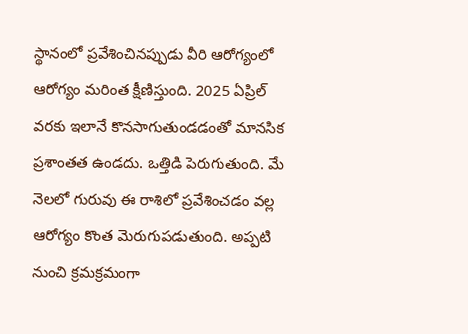స్థానంలో ప్రవేశించినప్పుడు వీరి ఆరోగ్యంలో ఆరోగ్యం మరింత క్షీణిస్తుంది. 2025 ఏప్రిల్ వరకు ఇలానే కొనసాగుతుండడంతో మానసిక ప్రశాంతత ఉండదు. ఒత్తిడి పెరుగుతుంది. మే నెలలో గురువు ఈ రాశిలో ప్రవేశించడం వల్ల ఆరోగ్యం కొంత మెరుగుపడుతుంది. అప్పటి నుంచి క్రమక్రమంగా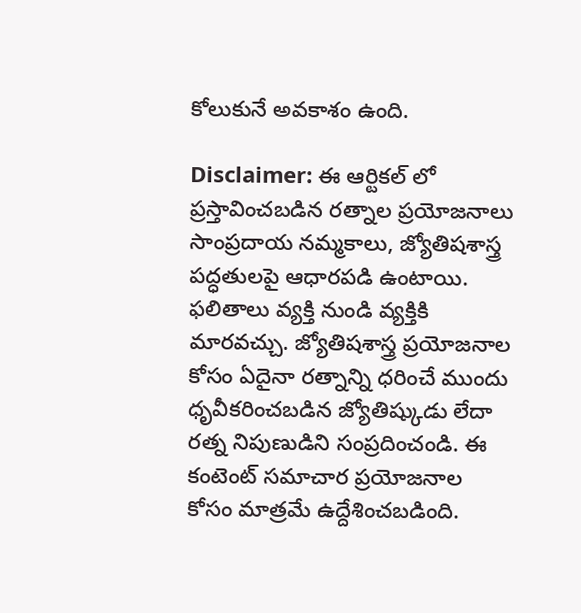కోలుకునే అవకాశం ఉంది.

Disclaimer: ఈ ఆర్టికల్ లో ప్రస్తావించబడిన రత్నాల ప్రయోజనాలు సాంప్రదాయ నమ్మకాలు, జ్యోతిషశాస్త్ర పద్ధతులపై ఆధారపడి ఉంటాయి. ఫలితాలు వ్యక్తి నుండి వ్యక్తికి మారవచ్చు. జ్యోతిషశాస్త్ర ప్రయోజనాల కోసం ఏదైనా రత్నాన్ని ధరించే ముందు ధృవీకరించబడిన జ్యోతిష్కుడు లేదా రత్న నిపుణుడిని సంప్రదించండి. ఈ కంటెంట్ సమాచార ప్రయోజనాల కోసం మాత్రమే ఉద్దేశించబడింది.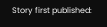Story first published: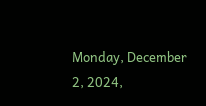Monday, December 2, 2024,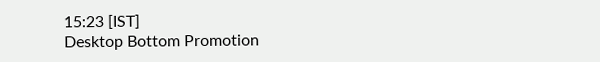15:23 [IST]
Desktop Bottom Promotion